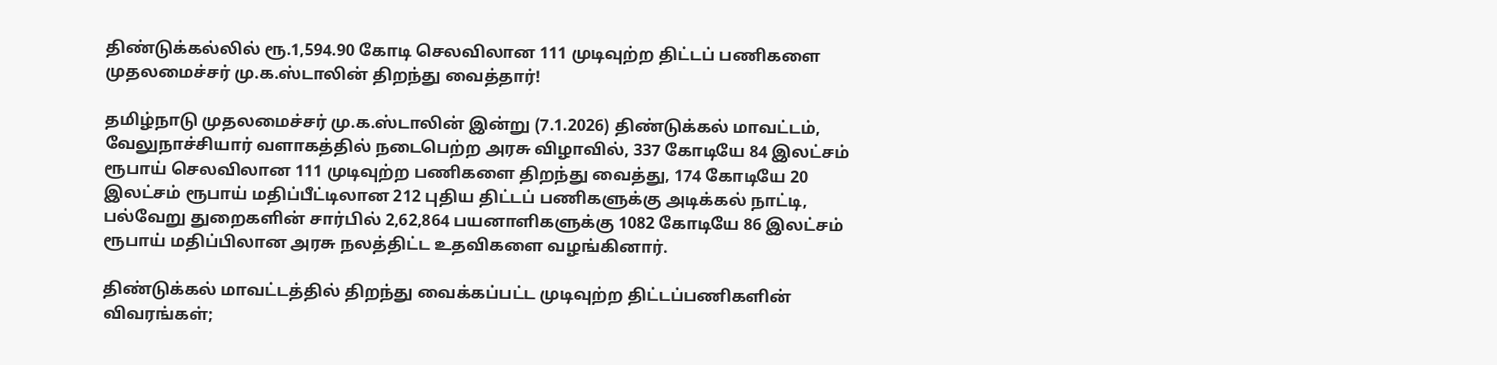திண்டுக்கல்லில் ரூ.1,594.90 கோடி செலவிலான 111 முடிவுற்ற திட்டப் பணிகளை முதலமைச்சர் மு.க.ஸ்டாலின் திறந்து வைத்தார்!

தமிழ்நாடு முதலமைச்சர் மு.க.ஸ்டாலின் இன்று (7.1.2026) திண்டுக்கல் மாவட்டம், வேலுநாச்சியார் வளாகத்தில் நடைபெற்ற அரசு விழாவில், 337 கோடியே 84 இலட்சம் ரூபாய் செலவிலான 111 முடிவுற்ற பணிகளை திறந்து வைத்து, 174 கோடியே 20 இலட்சம் ரூபாய் மதிப்பீட்டிலான 212 புதிய திட்டப் பணிகளுக்கு அடிக்கல் நாட்டி, பல்வேறு துறைகளின் சார்பில் 2,62,864 பயனாளிகளுக்கு 1082 கோடியே 86 இலட்சம் ரூபாய் மதிப்பிலான அரசு நலத்திட்ட உதவிகளை வழங்கினார்.

திண்டுக்கல் மாவட்டத்தில் திறந்து வைக்கப்பட்ட முடிவுற்ற திட்டப்பணிகளின் விவரங்கள்;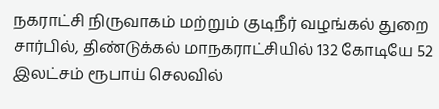நகராட்சி நிருவாகம் மற்றும் குடிநீர் வழங்கல் துறை சார்பில், திண்டுக்கல் மாநகராட்சியில் 132 கோடியே 52 இலட்சம் ரூபாய் செலவில்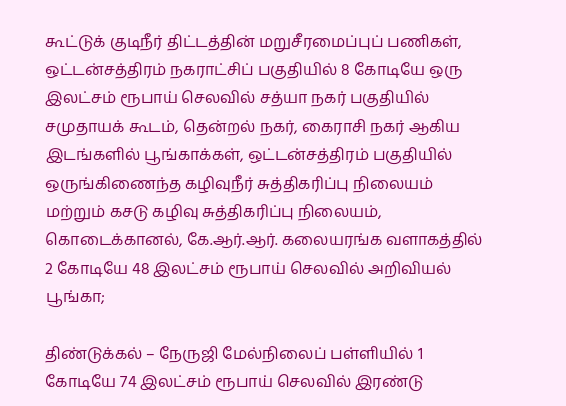கூட்டுக் குடிநீர் திட்டத்தின் மறுசீரமைப்புப் பணிகள், ஒட்டன்சத்திரம் நகராட்சிப் பகுதியில் 8 கோடியே ஒரு இலட்சம் ரூபாய் செலவில் சத்யா நகர் பகுதியில் சமுதாயக் கூடம், தென்றல் நகர், கைராசி நகர் ஆகிய இடங்களில் பூங்காக்கள், ஒட்டன்சத்திரம் பகுதியில் ஒருங்கிணைந்த கழிவுநீர் சுத்திகரிப்பு நிலையம் மற்றும் கசடு கழிவு சுத்திகரிப்பு நிலையம், கொடைக்கானல், கே.ஆர்.ஆர். கலையரங்க வளாகத்தில் 2 கோடியே 48 இலட்சம் ரூபாய் செலவில் அறிவியல் பூங்கா;

திண்டுக்கல் – நேருஜி மேல்நிலைப் பள்ளியில் 1 கோடியே 74 இலட்சம் ரூபாய் செலவில் இரண்டு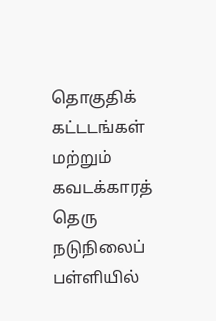தொகுதிக் கட்டடங்கள் மற்றும் கவடக்காரத் தெரு நடுநிலைப் பள்ளியில்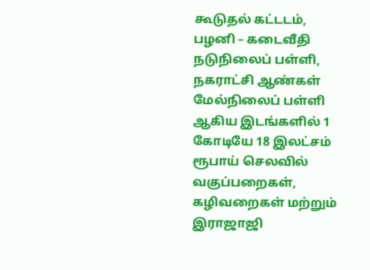கூடுதல் கட்டடம், பழனி – கடைவீதி நடுநிலைப் பள்ளி, நகராட்சி ஆண்கள் மேல்நிலைப் பள்ளி ஆகிய இடங்களில் 1 கோடியே 18 இலட்சம் ரூபாய் செலவில் வகுப்பறைகள், கழிவறைகள் மற்றும் இராஜாஜி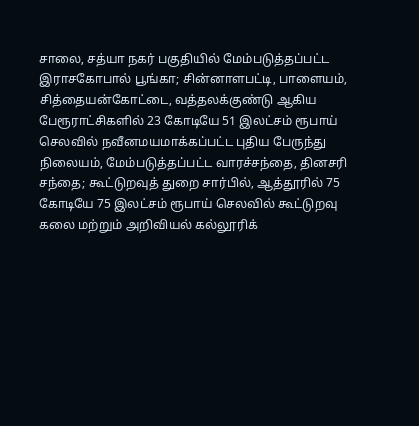சாலை, சத்யா நகர் பகுதியில் மேம்படுத்தப்பட்ட இராசகோபால் பூங்கா; சின்னாளபட்டி, பாளையம், சித்தையன்கோட்டை, வத்தலக்குண்டு ஆகிய பேரூராட்சிகளில் 23 கோடியே 51 இலட்சம் ரூபாய் செலவில் நவீனமயமாக்கப்பட்ட புதிய பேருந்து நிலையம், மேம்படுத்தப்பட்ட வாரச்சந்தை, தினசரி சந்தை; கூட்டுறவுத் துறை சார்பில், ஆத்தூரில் 75 கோடியே 75 இலட்சம் ரூபாய் செலவில் கூட்டுறவு கலை மற்றும் அறிவியல் கல்லூரிக்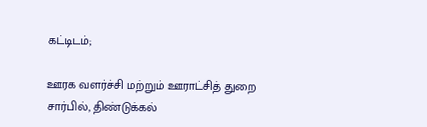கட்டிடம்;

ஊரக வளர்ச்சி மற்றும் ஊராட்சித் துறை சார்பில், திண்டுக்கல்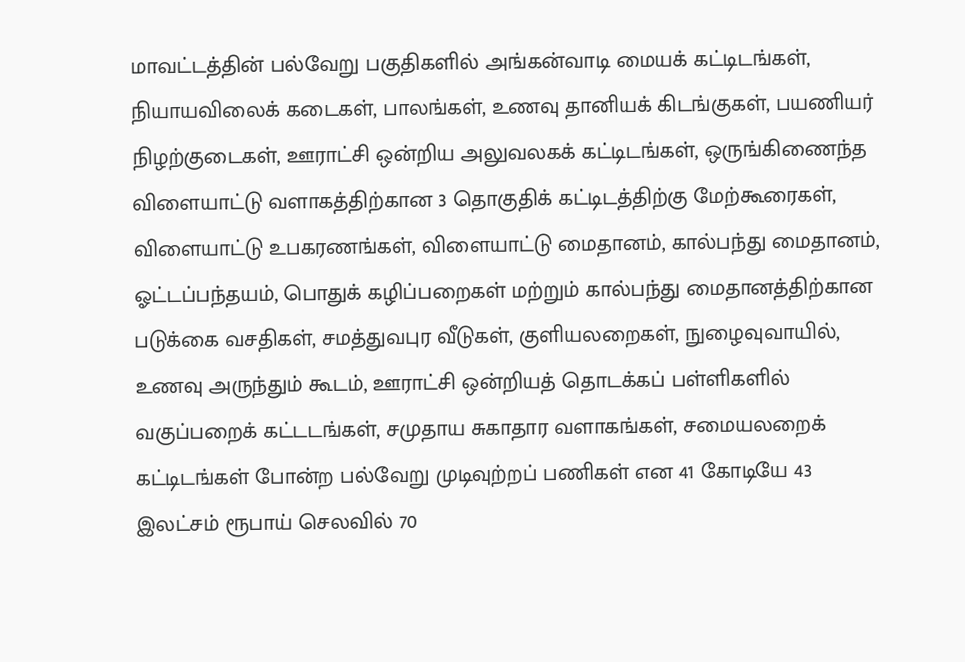மாவட்டத்தின் பல்வேறு பகுதிகளில் அங்கன்வாடி மையக் கட்டிடங்கள், நியாயவிலைக் கடைகள், பாலங்கள், உணவு தானியக் கிடங்குகள், பயணியர் நிழற்குடைகள், ஊராட்சி ஒன்றிய அலுவலகக் கட்டிடங்கள், ஒருங்கிணைந்த விளையாட்டு வளாகத்திற்கான 3 தொகுதிக் கட்டிடத்திற்கு மேற்கூரைகள், விளையாட்டு உபகரணங்கள், விளையாட்டு மைதானம், கால்பந்து மைதானம், ஓட்டப்பந்தயம், பொதுக் கழிப்பறைகள் மற்றும் கால்பந்து மைதானத்திற்கான படுக்கை வசதிகள், சமத்துவபுர வீடுகள், குளியலறைகள், நுழைவுவாயில், உணவு அருந்தும் கூடம், ஊராட்சி ஒன்றியத் தொடக்கப் பள்ளிகளில் வகுப்பறைக் கட்டடங்கள், சமுதாய சுகாதார வளாகங்கள், சமையலறைக் கட்டிடங்கள் போன்ற பல்வேறு முடிவுற்றப் பணிகள் என 41 கோடியே 43 இலட்சம் ரூபாய் செலவில் 70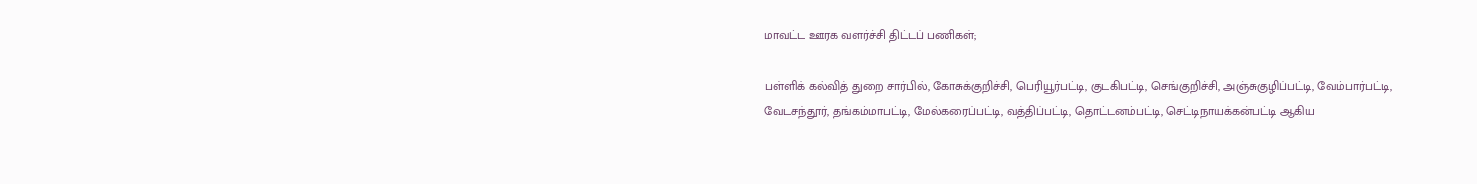மாவட்ட ஊரக வளர்ச்சி திட்டப் பணிகள்;

பள்ளிக் கல்வித் துறை சார்பில், கோசுக்குறிச்சி, பெரியூர்பட்டி, குடகிபட்டி, செங்குறிச்சி, அஞ்சுகுழிப்பட்டி, வேம்பார்பட்டி, வேடசந்தூர், தங்கம்மாபட்டி, மேல்கரைப்பட்டி, வத்திப்பட்டி, தொட்டனம்பட்டி, செட்டிநாயக்கன்பட்டி ஆகிய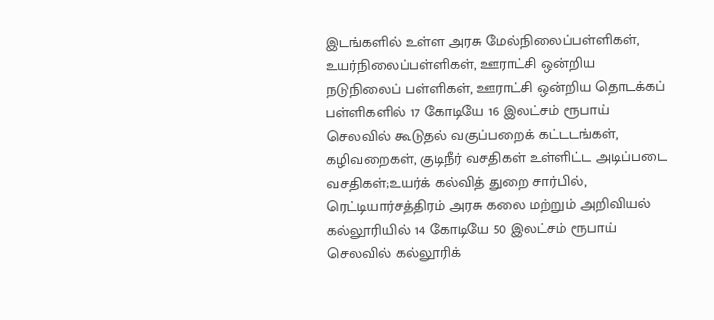இடங்களில் உள்ள அரசு மேல்நிலைப்பள்ளிகள், உயர்நிலைப்பள்ளிகள், ஊராட்சி ஒன்றிய நடுநிலைப் பள்ளிகள், ஊராட்சி ஒன்றிய தொடக்கப் பள்ளிகளில் 17 கோடியே 16 இலட்சம் ரூபாய் செலவில் கூடுதல் வகுப்பறைக் கட்டடங்கள், கழிவறைகள், குடிநீர் வசதிகள் உள்ளிட்ட அடிப்படை வசதிகள்;உயர்க் கல்வித் துறை சார்பில், ரெட்டியார்சத்திரம் அரசு கலை மற்றும் அறிவியல் கல்லூரியில் 14 கோடியே 50 இலட்சம் ரூபாய் செலவில் கல்லூரிக்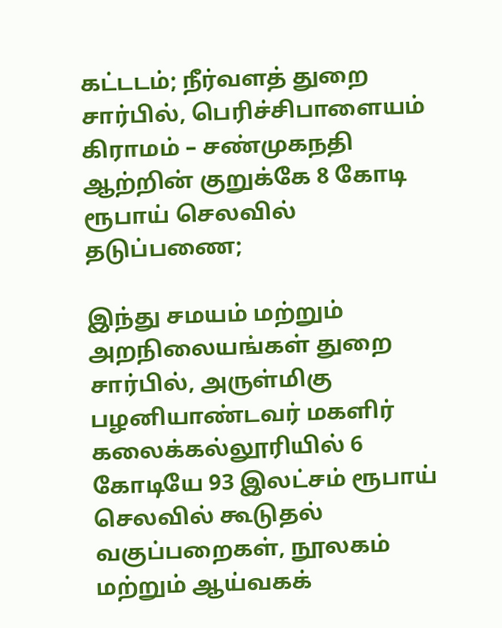கட்டடம்; நீர்வளத் துறை சார்பில், பெரிச்சிபாளையம் கிராமம் – சண்முகநதி ஆற்றின் குறுக்கே 8 கோடி ரூபாய் செலவில் தடுப்பணை;

இந்து சமயம் மற்றும் அறநிலையங்கள் துறை சார்பில், அருள்மிகு பழனியாண்டவர் மகளிர் கலைக்கல்லூரியில் 6 கோடியே 93 இலட்சம் ரூபாய் செலவில் கூடுதல் வகுப்பறைகள், நூலகம் மற்றும் ஆய்வகக்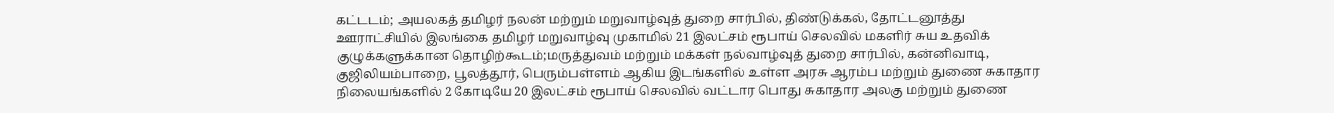கட்டடம்; அயலகத் தமிழர் நலன் மற்றும் மறுவாழ்வுத் துறை சார்பில், திண்டுக்கல், தோட்டனூத்து ஊராட்சியில் இலங்கை தமிழர் மறுவாழ்வு முகாமில் 21 இலட்சம் ரூபாய் செலவில் மகளிர் சுய உதவிக் குழுக்களுக்கான தொழிற்கூடம்;மருத்துவம் மற்றும் மக்கள் நல்வாழ்வுத் துறை சார்பில், கன்னிவாடி, குஜிலியம்பாறை, பூலத்தூர், பெரும்பள்ளம் ஆகிய இடங்களில் உள்ள அரசு ஆரம்ப மற்றும் துணை சுகாதார நிலையங்களில் 2 கோடியே 20 இலட்சம் ரூபாய் செலவில் வட்டார பொது சுகாதார அலகு மற்றும் துணை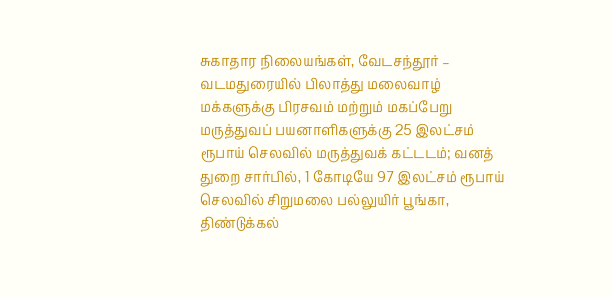சுகாதார நிலையங்கள், வேடசந்தூர் – வடமதுரையில் பிலாத்து மலைவாழ் மக்களுக்கு பிரசவம் மற்றும் மகப்பேறு மருத்துவப் பயனாளிகளுக்கு 25 இலட்சம் ரூபாய் செலவில் மருத்துவக் கட்டடம்; வனத் துறை சார்பில், 1 கோடியே 97 இலட்சம் ரூபாய் செலவில் சிறுமலை பல்லுயிர் பூங்கா, திண்டுக்கல்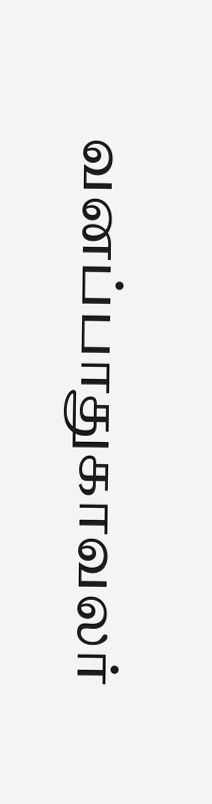வனப்பாதுகாவலர்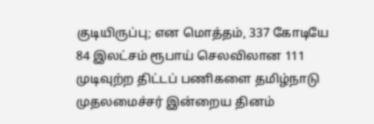குடியிருப்பு; என மொத்தம், 337 கோடியே 84 இலட்சம் ரூபாய் செலவிலான 111 முடிவுற்ற திட்டப் பணிகளை தமிழ்நாடு முதலமைச்சர் இன்றைய தினம்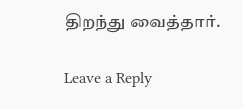திறந்து வைத்தார்.

Leave a Reply